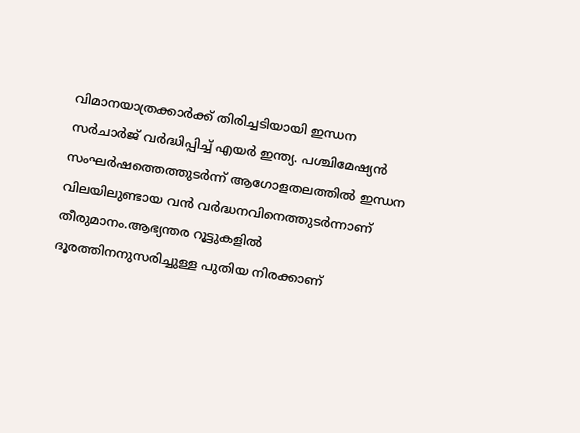വിമാനയാത്രക്കാർക്ക് തിരിച്ചടിയായി ഇന്ധന സർചാർജ് വർദ്ധിപ്പിച്ച്‌ എയർ ഇന്ത്യ. പശ്ചിമേഷ്യൻ സംഘർഷത്തെത്തുടർന്ന് ആഗോളതലത്തില്‍ ഇന്ധന വിലയിലുണ്ടായ വൻ വർദ്ധനവിനെത്തുടർന്നാണ് തീരുമാനം.ആഭ്യന്തര റൂട്ടുകളില്‍ ദൂരത്തിനനുസരിച്ചുള്ള പുതിയ നിരക്കാണ്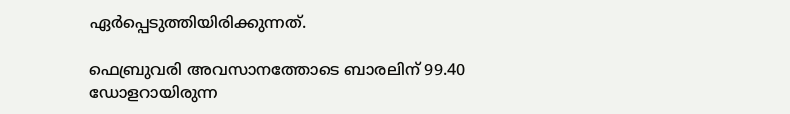ഏർപ്പെടുത്തിയിരിക്കുന്നത്.

ഫെബ്രുവരി അവസാനത്തോടെ ബാരലിന് 99.40 ഡോളറായിരുന്ന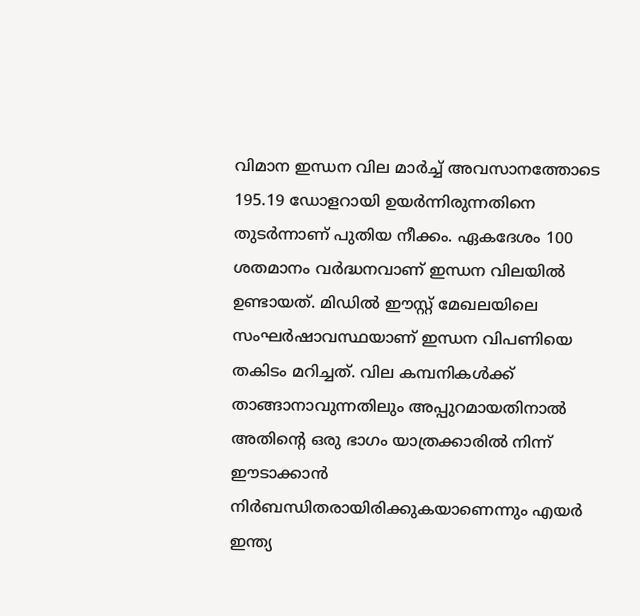വിമാന ഇന്ധന വില മാർച്ച്‌ അവസാനത്തോടെ 195.19 ഡോളറായി ഉയർന്നിരുന്നതിനെ തുടർന്നാണ് പുതിയ നീക്കം. ഏകദേശം 100 ശതമാനം വർദ്ധനവാണ് ഇന്ധന വിലയില്‍ ഉണ്ടായത്. മിഡില്‍ ഈസ്റ്റ് മേഖലയിലെ സംഘർഷാവസ്ഥയാണ് ഇന്ധന വിപണിയെ തകിടം മറിച്ചത്. വില കമ്പനികള്‍ക്ക് താങ്ങാനാവുന്നതിലും അപ്പുറമായതിനാല്‍ അതിന്റെ ഒരു ഭാഗം യാത്രക്കാരില്‍ നിന്ന് ഈടാക്കാൻ നിർബന്ധിതരായിരിക്കുകയാണെന്നും എയർ ഇന്ത്യ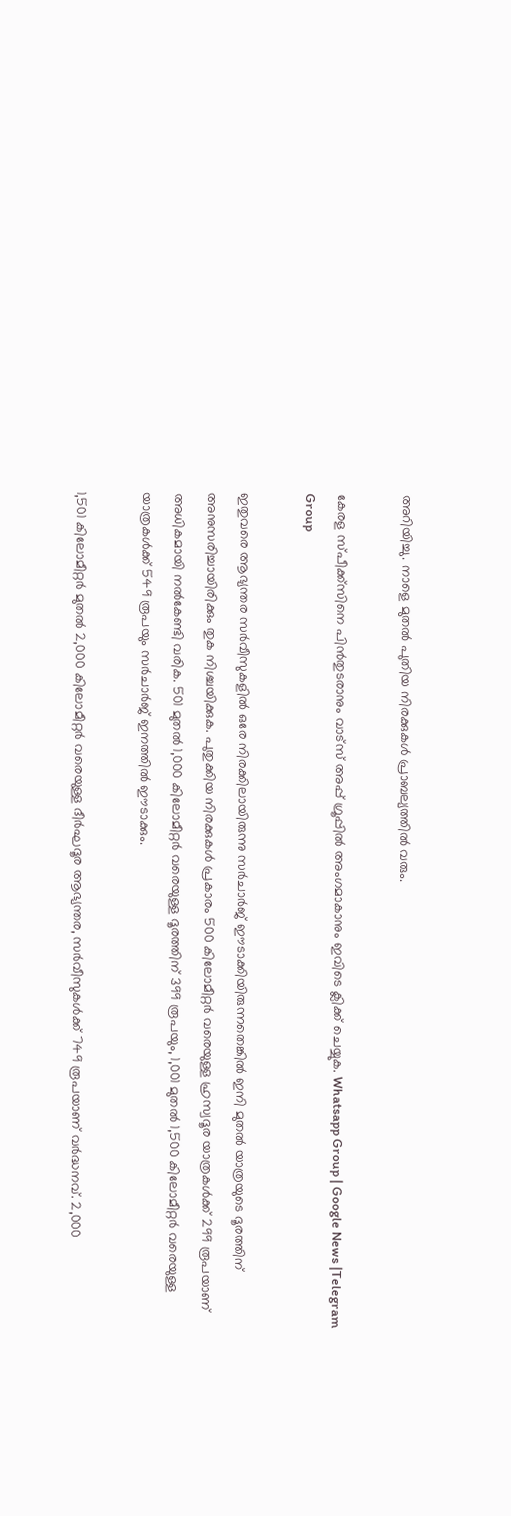അറിയിച്ചു. നാളെ മുതല്‍ പുതിയ നിരക്കുകള്‍ പ്രാബല്യത്തില്‍ വരും.

കേരള സ്പീക്ക്സിനെ പിൻതുടരാനും വാട്സ് അപ്പ് ഗ്രൂപ്പിൽ അംഗമാകാനും ഇവിടെ ക്ലിക്ക് ചെയ്യുക. Whatsapp Group | Google News |Telegram Group

ഇതുവരെ ആഭ്യന്തര സർവീസുകളില്‍ ഒരേ നിരക്കിലായിരുന്നു സർചാർജ് ഈടാക്കിയിരുന്നതെങ്കില്‍ ഇനി മുതല്‍ യാത്രയുടെ ദൂരത്തിന് അനുസരിച്ചായിരിക്കും തുക നിശ്ചയിക്കുക. പുതുക്കിയ നിരക്കുകള്‍ പ്രകാരം 500 കിലോമീറ്റർ വരെയുള്ള ഹ്രസ്വദൂര യാത്രകള്‍ക്ക് 299 രൂപയാണ് അധികമായി നല്‍കേണ്ടി വരിക. 501 മുതല്‍ 1,000 കിലോമീറ്റർ വരെയുള്ള ദൂരത്തിന് 399 രൂപയും, 1,001 മുതല്‍ 1,500 കിലോമീറ്റർ വരെയുള്ള യാത്രകള്‍ക്ക് 549 രൂപയും സർചാർജ് ഇനത്തില്‍ ഈടാക്കും.

1,501 കിലോമീറ്റർ മുതല്‍ 2,000 കിലോമീറ്റർ വരെയുള്ള ദീർഘദൂര ആഭ്യന്തര, സർവീസുകള്‍ക്ക് 749 രൂപയാണ് വർദ്ധനവ്. 2,000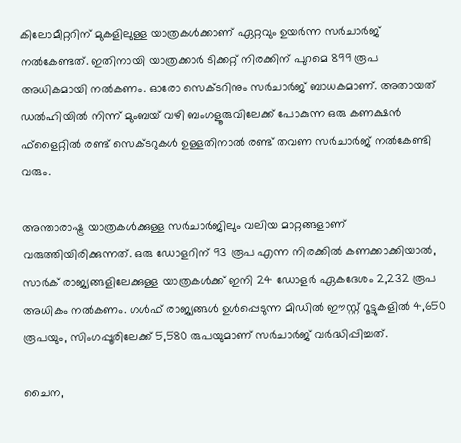കിലോമീറ്ററിന് മുകളിലുള്ള യാത്രകള്‍ക്കാണ് ഏറ്റവും ഉയർന്ന സർചാർജ് നല്‍കേണ്ടത്. ഇതിനായി യാത്രക്കാർ ടിക്കറ്റ് നിരക്കിന് പുറമെ 899 രൂപ അധികമായി നല്‍കണം. ഓരോ സെക്ടറിനും സർചാർജ് ബാധകമാണ്. അതായത് ഡല്‍ഹിയില്‍ നിന്ന് മുംബയ് വഴി ബംഗളൂരുവിലേക്ക് പോകുന്ന ഒരു കണക്ഷൻ ഫ്‌ളൈറ്റില്‍ രണ്ട് സെക്ടറുകള്‍ ഉള്ളതിനാല്‍ രണ്ട് തവണ സർചാർജ് നല്‍കേണ്ടി വരും.

അന്താരാഷ്ട്ര യാത്രകള്‍ക്കുള്ള സർചാർജിലും വലിയ മാറ്റങ്ങളാണ് വരുത്തിയിരിക്കുന്നത്. ഒരു ഡോളറിന് 93 രൂപ എന്ന നിരക്കില്‍ കണക്കാക്കിയാല്‍, സാർക് രാജ്യങ്ങളിലേക്കുള്ള യാത്രകള്‍ക്ക് ഇനി 24 ഡോളർ ഏകദേശം 2,232 രൂപ അധികം നല്‍കണം. ഗള്‍ഫ് രാജ്യങ്ങള്‍ ഉള്‍പ്പെടുന്ന മിഡില്‍ ഈസ്റ്റ് റൂട്ടുകളില്‍ 4,650 രൂപയും, സിംഗപ്പൂരിലേക്ക് 5,580 രുപയുമാണ് സർചാർജ് വർദ്ധിപ്പിച്ചത്.

ചൈന,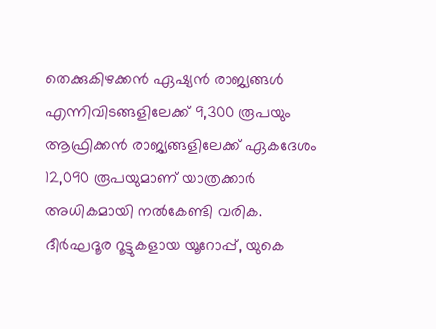തെക്കുകിഴക്കൻ ഏഷ്യൻ രാജ്യങ്ങള്‍ എന്നിവിടങ്ങളിലേക്ക് 9,300 രൂപയും ആഫ്രിക്കൻ രാജ്യങ്ങളിലേക്ക് ഏകദേശം 12,090 രൂപയുമാണ് യാത്രക്കാർ അധികമായി നല്‍കേണ്ടി വരിക. ദീർഘദൂര റൂട്ടുകളായ യൂറോപ്പ്, യുകെ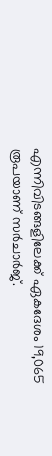എന്നിവിടങ്ങളിലേക്ക് ഏകദേശം 19,065 രൂപയാണ് സർചാർജ്.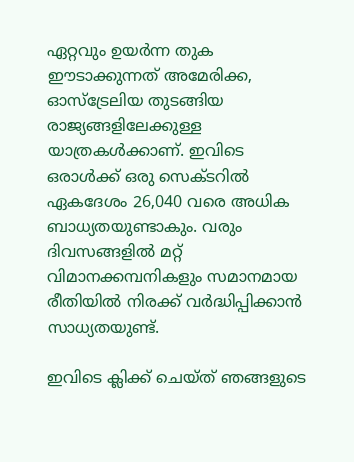ഏറ്റവും ഉയർന്ന തുക ഈടാക്കുന്നത് അമേരിക്ക, ഓസ്‌ട്രേലിയ തുടങ്ങിയ രാജ്യങ്ങളിലേക്കുള്ള യാത്രകള്‍ക്കാണ്. ഇവിടെ ഒരാള്‍ക്ക് ഒരു സെക്ടറില്‍ ഏകദേശം 26,040 വരെ അധിക ബാധ്യതയുണ്ടാകും. വരും ദിവസങ്ങളില്‍ മറ്റ് വിമാനക്കമ്പനികളും സമാനമായ രീതിയില്‍ നിരക്ക് വർദ്ധിപ്പിക്കാൻ സാധ്യതയുണ്ട്.

ഇവിടെ ക്ലിക്ക് ചെയ്ത് ഞങ്ങളുടെ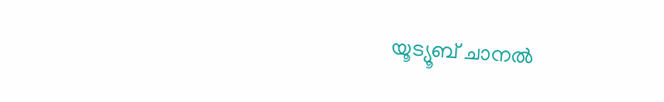യൂട്യൂബ് ചാനൽ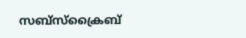സബ്സ്ക്രൈബ്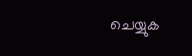ചെയ്യുക